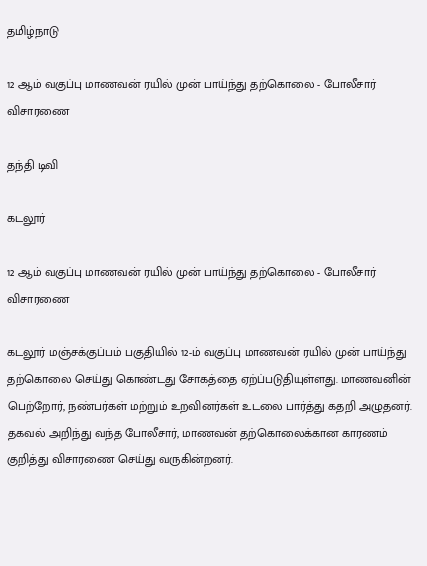தமிழ்நாடு

12 ஆம் வகுப்பு மாணவன் ரயில் முன் பாய்ந்து தற்கொலை - போலீசார் விசாரணை

தந்தி டிவி

கடலூர்

12 ஆம் வகுப்பு மாணவன் ரயில் முன் பாய்ந்து தற்கொலை - போலீசார் விசாரணை

கடலூர் மஞ்சக்குப்பம் பகுதியில் 12-ம் வகுப்பு மாணவன் ரயில் முன் பாய்ந்து தற்கொலை செய்து கொண்டது சோகத்தை ஏற்ப்படுதியுள்ளது. மாணவனின் பெற்றோர், நண்பர்கள் மற்றும் உறவினர்கள் உடலை பார்த்து கதறி அழுதனர். தகவல் அறிந்து வந்த போலீசார், மாணவன் தற்கொலைக்கான காரணம் குறித்து விசாரணை செய்து வருகின்றனர்.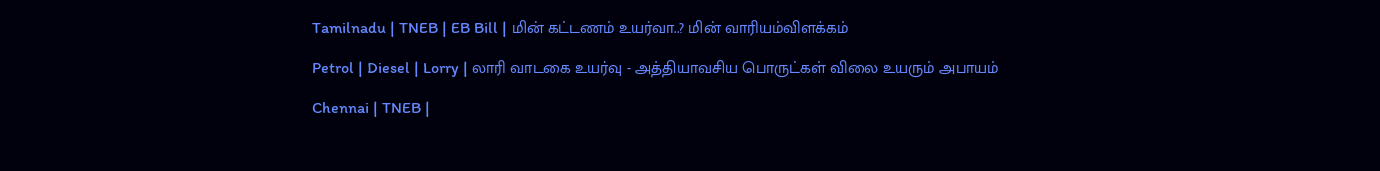Tamilnadu | TNEB | EB Bill | மின் கட்டணம் உயர்வா..? மின் வாரியம்விளக்கம்

Petrol | Diesel | Lorry | லாரி வாடகை உயர்வு - அத்தியாவசிய பொருட்கள் விலை உயரும் அபாயம்

Chennai | TNEB |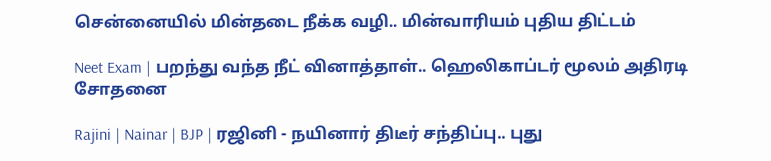சென்னையில் மின்தடை நீக்க வழி.. மின்வாரியம் புதிய திட்டம்

Neet Exam | பறந்து வந்த நீட் வினாத்தாள்.. ஹெலிகாப்டர் மூலம் அதிரடி சோதனை

Rajini | Nainar | BJP | ரஜினி - நயினார் திடீர் சந்திப்பு.. புது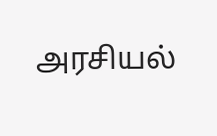அரசியல்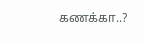கணக்கா..?